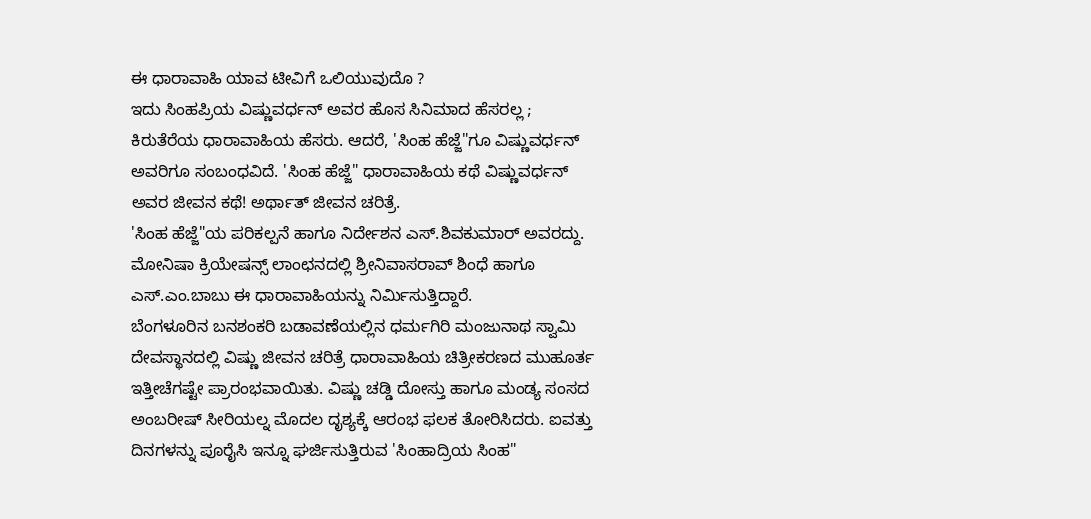ಈ ಧಾರಾವಾಹಿ ಯಾವ ಟೀವಿಗೆ ಒಲಿಯುವುದೊ ?
ಇದು ಸಿಂಹಪ್ರಿಯ ವಿಷ್ಣುವರ್ಧನ್ ಅವರ ಹೊಸ ಸಿನಿಮಾದ ಹೆಸರಲ್ಲ ; ಕಿರುತೆರೆಯ ಧಾರಾವಾಹಿಯ ಹೆಸರು. ಆದರೆ, 'ಸಿಂಹ ಹೆಜ್ಜೆ"ಗೂ ವಿಷ್ಣುವರ್ಧನ್ ಅವರಿಗೂ ಸಂಬಂಧವಿದೆ. 'ಸಿಂಹ ಹೆಜ್ಜೆ" ಧಾರಾವಾಹಿಯ ಕಥೆ ವಿಷ್ಣುವರ್ಧನ್ ಅವರ ಜೀವನ ಕಥೆ! ಅರ್ಥಾತ್ ಜೀವನ ಚರಿತ್ರೆ.
'ಸಿಂಹ ಹೆಜ್ಜೆ"ಯ ಪರಿಕಲ್ಪನೆ ಹಾಗೂ ನಿರ್ದೇಶನ ಎಸ್.ಶಿವಕುಮಾರ್ ಅವರದ್ದು. ಮೋನಿಷಾ ಕ್ರಿಯೇಷನ್ಸ್ ಲಾಂಛನದಲ್ಲಿ ಶ್ರೀನಿವಾಸರಾವ್ ಶಿಂಧೆ ಹಾಗೂ ಎಸ್.ಎಂ.ಬಾಬು ಈ ಧಾರಾವಾಹಿಯನ್ನು ನಿರ್ಮಿಸುತ್ತಿದ್ದಾರೆ.
ಬೆಂಗಳೂರಿನ ಬನಶಂಕರಿ ಬಡಾವಣೆಯಲ್ಲಿನ ಧರ್ಮಗಿರಿ ಮಂಜುನಾಥ ಸ್ವಾಮಿ ದೇವಸ್ಥಾನದಲ್ಲಿ ವಿಷ್ಣು ಜೀವನ ಚರಿತ್ರೆ ಧಾರಾವಾಹಿಯ ಚಿತ್ರೀಕರಣದ ಮುಹೂರ್ತ ಇತ್ತೀಚೆಗಷ್ಟೇ ಪ್ರಾರಂಭವಾಯಿತು. ವಿಷ್ಣು ಚಡ್ಡಿ ದೋಸ್ತು ಹಾಗೂ ಮಂಡ್ಯ ಸಂಸದ ಅಂಬರೀಷ್ ಸೀರಿಯಲ್ನ ಮೊದಲ ದೃಶ್ಯಕ್ಕೆ ಆರಂಭ ಫಲಕ ತೋರಿಸಿದರು. ಐವತ್ತು ದಿನಗಳನ್ನು ಪೂರೈಸಿ ಇನ್ನೂ ಘರ್ಜಿಸುತ್ತಿರುವ 'ಸಿಂಹಾದ್ರಿಯ ಸಿಂಹ"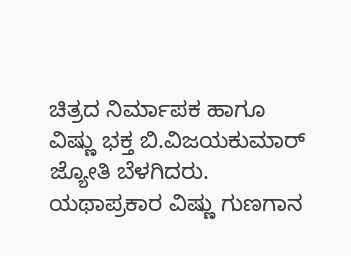ಚಿತ್ರದ ನಿರ್ಮಾಪಕ ಹಾಗೂ ವಿಷ್ಣು ಭಕ್ತ ಬಿ.ವಿಜಯಕುಮಾರ್ ಜ್ಯೋತಿ ಬೆಳಗಿದರು.
ಯಥಾಪ್ರಕಾರ ವಿಷ್ಣು ಗುಣಗಾನ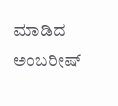ಮಾಡಿದ ಅಂಬರೀಷ್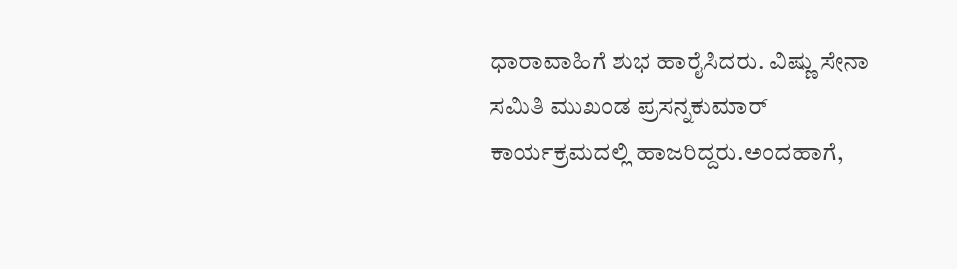ಧಾರಾವಾಹಿಗೆ ಶುಭ ಹಾರೈಸಿದರು. ವಿಷ್ಣು ಸೇನಾ ಸಮಿತಿ ಮುಖಂಡ ಪ್ರಸನ್ನಕುಮಾರ್ ಕಾರ್ಯಕ್ರಮದಲ್ಲಿ ಹಾಜರಿದ್ದರು.ಅಂದಹಾಗೆ,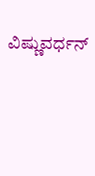ವಿಷ್ಣುವರ್ಧನ್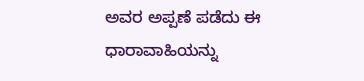ಅವರ ಅಪ್ಪಣೆ ಪಡೆದು ಈ ಧಾರಾವಾಹಿಯನ್ನು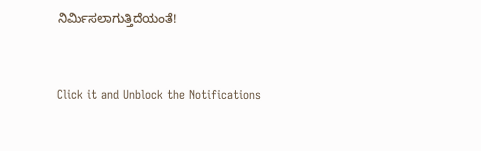ನಿರ್ಮಿಸಲಾಗುತ್ತಿದೆಯಂತೆ!


Click it and Unblock the Notifications